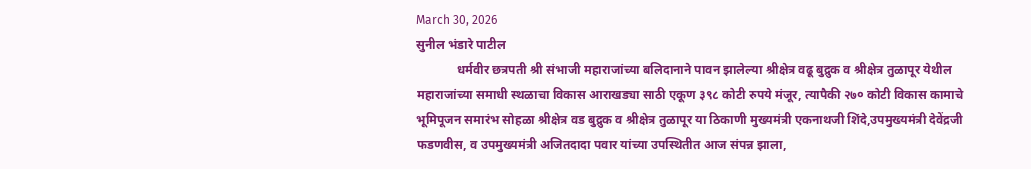March 30, 2026
सुनील भंडारे पाटील
             धर्मवीर छत्रपती श्री संभाजी महाराजांच्या बलिदानाने पावन झालेल्या श्रीक्षेत्र वढू बुद्रुक व श्रीक्षेत्र तुळापूर येथील महाराजांच्या समाधी स्थळाचा विकास आराखड्या साठी एकूण ३९८ कोटी रुपये मंजूर, त्यापैकी २७० कोटी विकास कामाचे भूमिपूजन समारंभ सोहळा श्रीक्षेत्र वड बुद्रुक व श्रीक्षेत्र तुळापूर या ठिकाणी मुख्यमंत्री एकनाथजी शिंदे,उपमुख्यमंत्री देवेंद्रजी फडणवीस, व उपमुख्यमंत्री अजितदादा पवार यांच्या उपस्थितीत आज संपन्न झाला,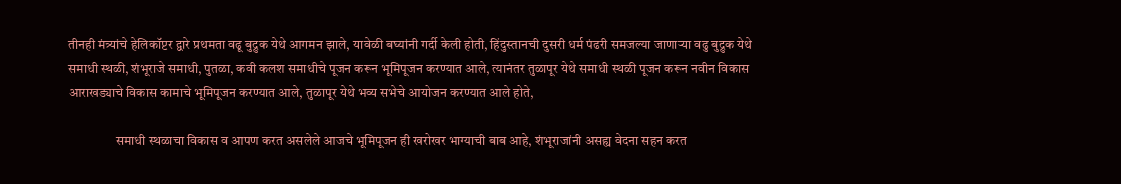तीनही मंत्र्यांचे हेलिकॉप्टर द्वारे प्रथमता वढू बुद्रुक येथे आगमन झाले, यावेळी बघ्यांनी गर्दी केली होती, हिंदुस्तानची दुसरी धर्म पंढरी समजल्या जाणाऱ्या वढु बुद्रुक येथे समाधी स्थळी, शंभूराजे समाधी, पुतळा, कवी कलश समाधीचे पूजन करून भूमिपूजन करण्यात आले, त्यानंतर तुळापूर येथे समाधी स्थळी पूजन करून नवीन विकास आराखड्याचे विकास कामाचे भूमिपूजन करण्यात आले, तुळापूर येथे भव्य सभेचे आयोजन करण्यात आले होते,

                  समाधी स्थळाचा विकास व आपण करत असलेले आजचे भूमिपूजन ही खरोखर भाग्याची बाब आहे, शंभूराजांनी असह्य वेदना सहन करत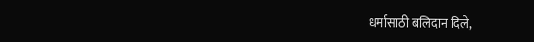धर्मासाठी बलिदान दिले,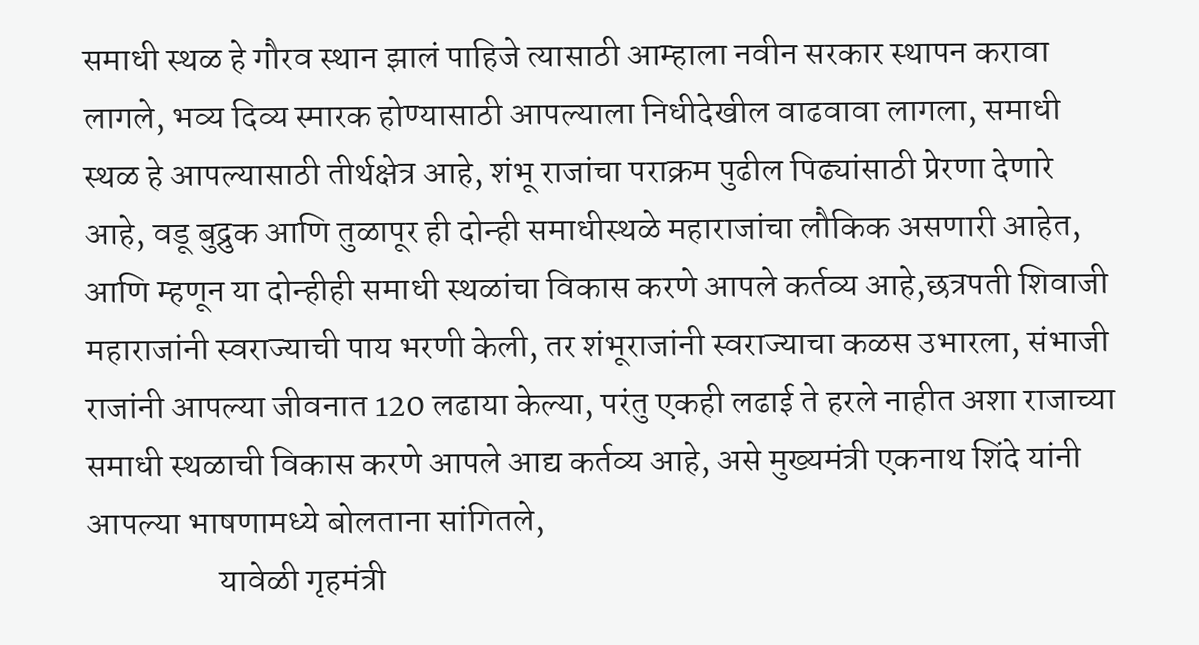समाधी स्थळ हे गौरव स्थान झालं पाहिजे त्यासाठी आम्हाला नवीन सरकार स्थापन करावा लागले, भव्य दिव्य स्मारक होण्यासाठी आपल्याला निधीदेखील वाढवावा लागला, समाधी स्थळ हे आपल्यासाठी तीर्थक्षेत्र आहे, शंभू राजांचा पराक्रम पुढील पिढ्यांसाठी प्रेरणा देणारे आहे, वडू बुद्रुक आणि तुळापूर ही दोन्ही समाधीस्थळे महाराजांचा लौकिक असणारी आहेत, आणि म्हणून या दोन्हीही समाधी स्थळांचा विकास करणे आपले कर्तव्य आहे,छत्रपती शिवाजी महाराजांनी स्वराज्याची पाय भरणी केली, तर शंभूराजांनी स्वराज्याचा कळस उभारला, संभाजी राजांनी आपल्या जीवनात 120 लढाया केल्या, परंतु एकही लढाई ते हरले नाहीत अशा राजाच्या समाधी स्थळाची विकास करणे आपले आद्य कर्तव्य आहे, असे मुख्यमंत्री एकनाथ शिंदे यांनी आपल्या भाषणामध्ये बोलताना सांगितले,
                   यावेळी गृहमंत्री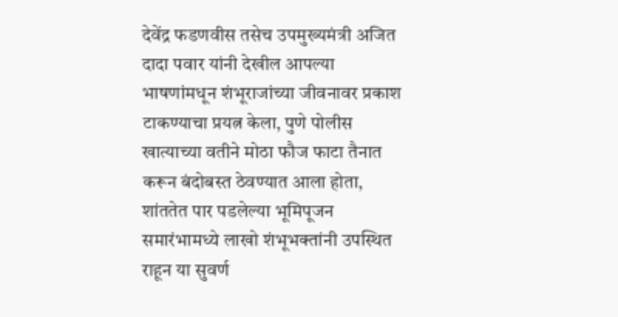देवेंद्र फडणवीस तसेच उपमुख्यमंत्री अजित दादा पवार यांनी देखील आपल्या भाषणांमधून शंभूराजांच्या जीवनावर प्रकाश टाकण्याचा प्रयत्न केला, पुणे पोलीस खात्याच्या वतीने मोठा फौज फाटा तैनात करून बंदोबस्त ठेवण्यात आला होता, शांततेत पार पडलेल्या भूमिपूजन समारंभामध्ये लाखो शंभूभक्तांनी उपस्थित राहून या सुवर्ण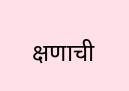क्षणाची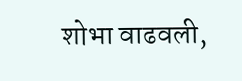शोभा वाढवली,